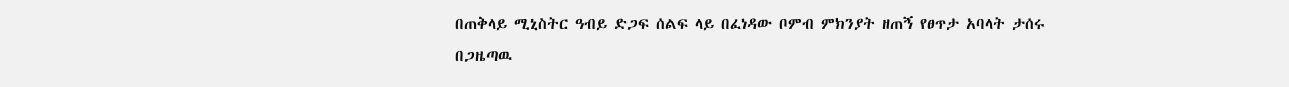በጠቅላይ ሚኒስትር ዓብይ ድጋፍ ሰልፍ ላይ በፈነዳው ቦምብ ምክንያት ዘጠኝ የፀጥታ አባላት ታሰሩ
በጋዜጣዉ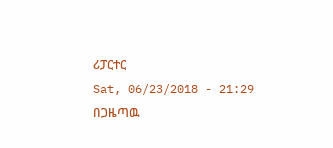ሪፓርተር
Sat, 06/23/2018 - 21:29
በጋዜጣዉ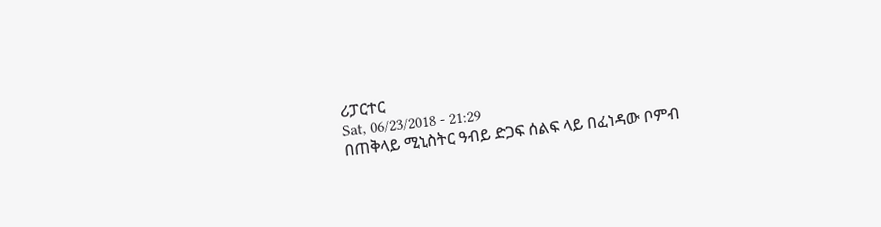ሪፓርተር
Sat, 06/23/2018 - 21:29
በጠቅላይ ሚኒስትር ዓብይ ድጋፍ ሰልፍ ላይ በፈነዳው ቦምብ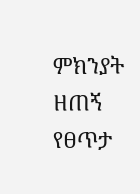ምክንያት ዘጠኝ የፀጥታ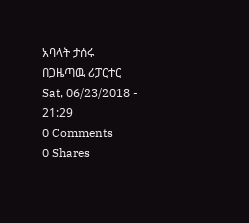አባላት ታሰሩ
በጋዜጣዉ ሪፓርተር
Sat, 06/23/2018 - 21:29
0 Comments
0 Shares